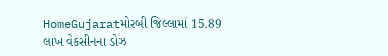HomeGujaratમોરબી જિલ્લામાં 15.89 લાખ વેકસીનના ડોઝ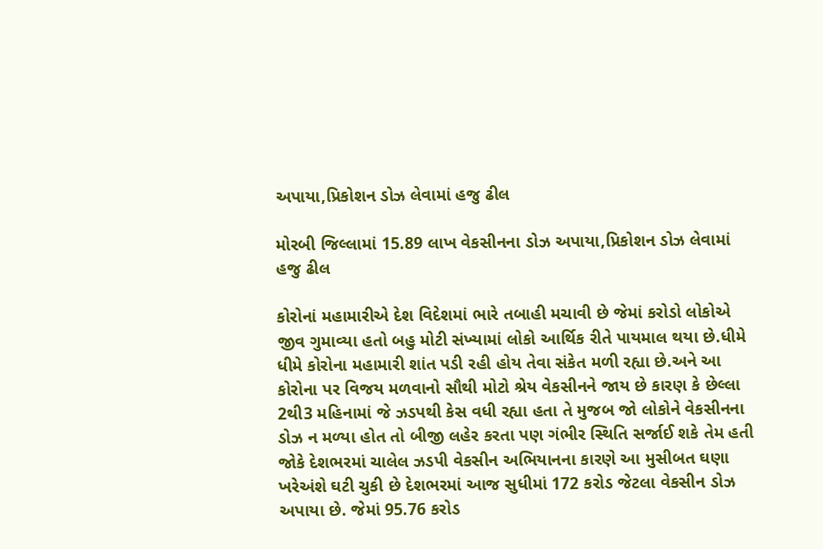અપાયા,પ્રિકોશન ડોઝ લેવામાં હજુ ઢીલ

મોરબી જિલ્લામાં 15.89 લાખ વેકસીનના ડોઝ અપાયા,પ્રિકોશન ડોઝ લેવામાં હજુ ઢીલ

કોરોનાં મહામારીએ દેશ વિદેશમાં ભારે તબાહી મચાવી છે જેમાં કરોડો લોકોએ જીવ ગુમાવ્યા હતો બહુ મોટી સંખ્યામાં લોકો આર્થિક રીતે પાયમાલ થયા છે.ધીમે ધીમે કોરોના મહામારી શાંત પડી રહી હોય તેવા સંકેત મળી રહ્યા છે.અને આ કોરોના પર વિજય મળવાનો સૌથી મોટો શ્રેય વેકસીનને જાય છે કારણ કે છેલ્લા 2થી3 મહિનામાં જે ઝડપથી કેસ વધી રહ્યા હતા તે મુજબ જો લોકોને વેકસીનના ડોઝ ન મળ્યા હોત તો બીજી લહેર કરતા પણ ગંભીર સ્થિતિ સર્જાઈ શકે તેમ હતી જોકે દેશભરમાં ચાલેલ ઝડપી વેકસીન અભિયાનના કારણે આ મુસીબત ઘણા ખરેઅંશે ઘટી ચુકી છે દેશભરમાં આજ સુધીમાં 172 કરોડ જેટલા વેકસીન ડોઝ અપાયા છે. જેમાં 95.76 કરોડ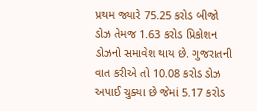પ્રથમ જ્યારે 75.25 કરોડ બીજો ડોઝ તેમજ 1.63 કરોડ પ્રિકોશન ડોઝનો સમાવેશ થાય છે. ગુજરાતની વાત કરીએ તો 10.08 કરોડ ડોઝ અપાઈ ચુક્યા છે જેમાં 5.17 કરોડ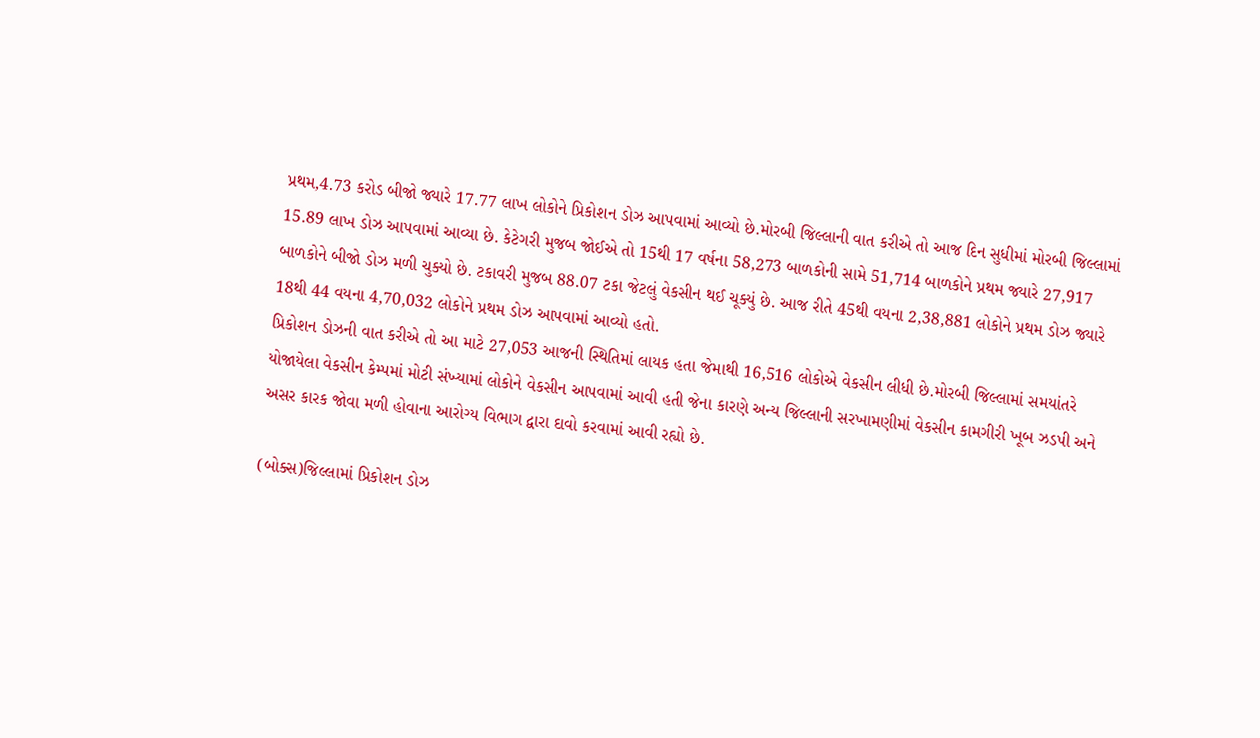પ્રથમ,4.73 કરોડ બીજો જ્યારે 17.77 લાખ લોકોને પ્રિકોશન ડોઝ આપવામાં આવ્યો છે.મોરબી જિલ્લાની વાત કરીએ તો આજ દિન સુધીમાં મોરબી જિલ્લામાં 15.89 લાખ ડોઝ આપવામાં આવ્યા છે. કેટેગરી મુજબ જોઈએ તો 15થી 17 વર્ષના 58,273 બાળકોની સામે 51,714 બાળકોને પ્રથમ જ્યારે 27,917 બાળકોને બીજો ડોઝ મળી ચુક્યો છે. ટકાવરી મુજબ 88.07 ટકા જેટલું વેકસીન થઈ ચૂક્યું છે. આજ રીતે 45થી વયના 2,38,881 લોકોને પ્રથમ ડોઝ જ્યારે 18થી 44 વયના 4,70,032 લોકોને પ્રથમ ડોઝ આપવામાં આવ્યો હતો.
પ્રિકોશન ડોઝની વાત કરીએ તો આ માટે 27,053 આજની સ્થિતિમાં લાયક હતા જેમાથી 16,516 લોકોએ વેકસીન લીધી છે.મોરબી જિલ્લામાં સમયાંતરે યોજાયેલા વેકસીન કેમ્પમાં મોટી સંખ્યામાં લોકોને વેકસીન આપવામાં આવી હતી જેના કારણે અન્ય જિલ્લાની સરખામણીમાં વેકસીન કામગીરી ખૂબ ઝડપી અને અસર કારક જોવા મળી હોવાના આરોગ્ય વિભાગ દ્વારા દાવો કરવામાં આવી રહ્યો છે.

(બોક્સ)જિલ્લામાં પ્રિકોશન ડોઝ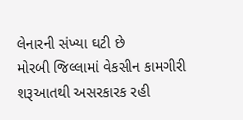લેનારની સંખ્યા ઘટી છે
મોરબી જિલ્લામાં વેકસીન કામગીરી શરૂઆતથી અસરકારક રહી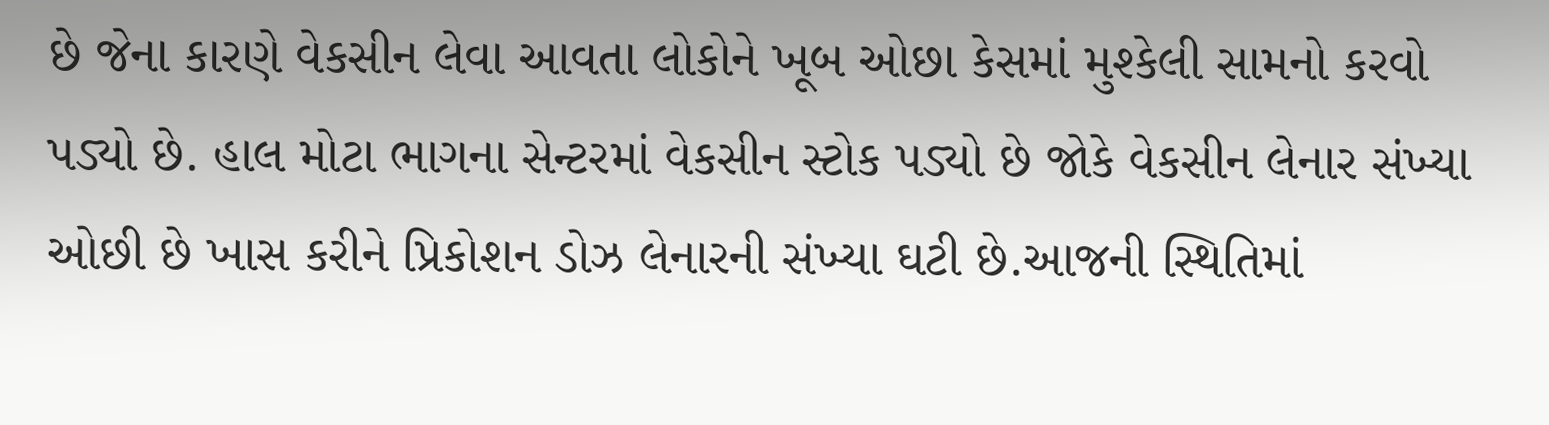છે જેના કારણે વેકસીન લેવા આવતા લોકોને ખૂબ ઓછા કેસમાં મુશ્કેલી સામનો કરવો પડ્યો છે. હાલ મોટા ભાગના સેન્ટરમાં વેકસીન સ્ટોક પડ્યો છે જોકે વેકસીન લેનાર સંખ્યા ઓછી છે ખાસ કરીને પ્રિકોશન ડોઝ લેનારની સંખ્યા ઘટી છે.આજની સ્થિતિમાં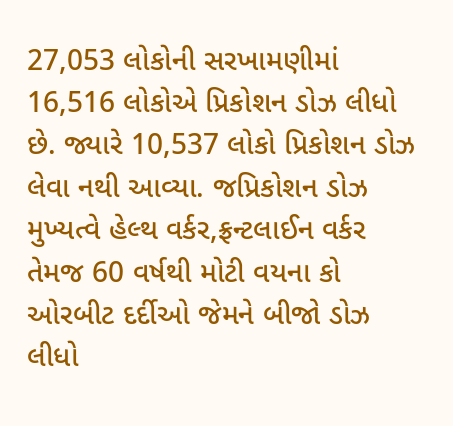27,053 લોકોની સરખામણીમાં 16,516 લોકોએ પ્રિકોશન ડોઝ લીધો છે. જ્યારે 10,537 લોકો પ્રિકોશન ડોઝ લેવા નથી આવ્યા. જપ્રિકોશન ડોઝ મુખ્યત્વે હેલ્થ વર્કર,ફ્રન્ટલાઈન વર્કર તેમજ 60 વર્ષથી મોટી વયના કો ઓરબીટ દર્દીઓ જેમને બીજો ડોઝ લીધો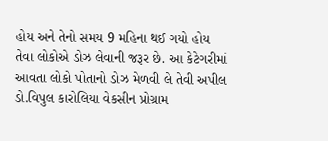હોય અને તેનો સમય 9 મહિના થઈ ગયો હોય તેવા લોકોએ ડોઝ લેવાની જરૂર છે. આ કેટેગરીમાં આવતા લોકો પોતાનો ડોઝ મેળવી લે તેવી અપીલ ડો.વિપુલ કારોલિયા વેકસીન પ્રોગ્રામ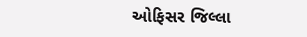ઓફિસર જિલ્લા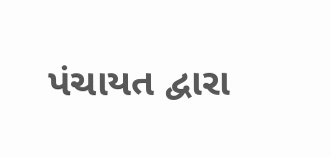પંચાયત દ્વારા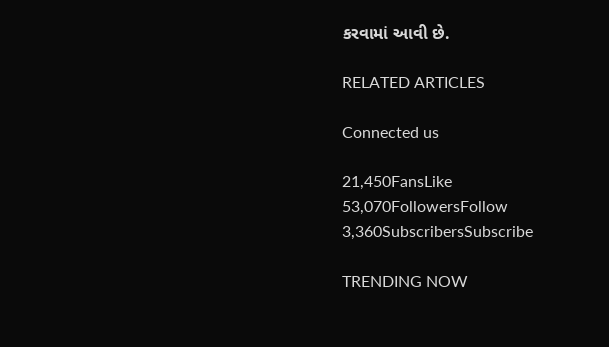કરવામાં આવી છે.

RELATED ARTICLES

Connected us

21,450FansLike
53,070FollowersFollow
3,360SubscribersSubscribe

TRENDING NOW